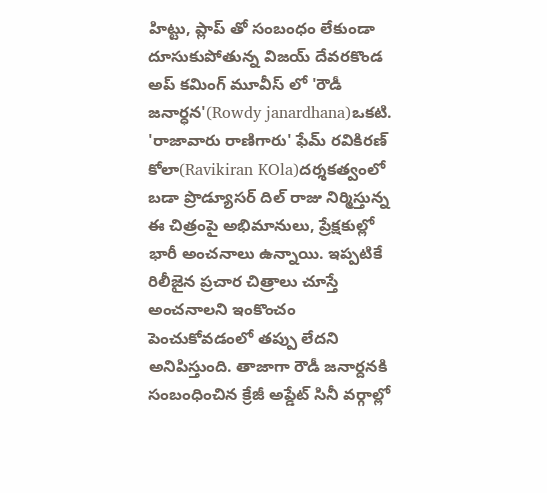హిట్టు, ప్లాప్ తో సంబంధం లేకుండా దూసుకుపోతున్న విజయ్ దేవరకొండ అప్ కమింగ్ మూవీస్ లో 'రౌడీ జనార్ధన'(Rowdy janardhana)ఒకటి. 'రాజావారు రాణిగారు' ఫేమ్ రవికిరణ్ కోలా(Ravikiran KOla)దర్శకత్వంలో బడా ప్రొడ్యూసర్ దిల్ రాజు నిర్మిస్తున్న ఈ చిత్రంపై అభిమానులు, ప్రేక్షకుల్లో భారీ అంచనాలు ఉన్నాయి. ఇప్పటికే రిలీజైన ప్రచార చిత్రాలు చూస్తే అంచనాలని ఇంకొంచం పెంచుకోవడంలో తప్పు లేదని అనిపిస్తుంది. తాజాగా రౌడీ జనార్దనకి సంబంధించిన క్రేజీ అప్డేట్ సినీ వర్గాల్లో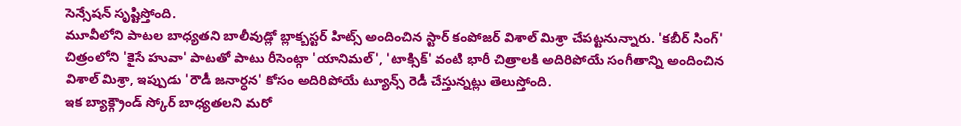సెన్సేషన్ సృష్టిస్తోంది.
మూవీలోని పాటల బాధ్యతని బాలీవుడ్లో బ్లాక్బస్టర్ హిట్స్ అందించిన స్టార్ కంపోజర్ విశాల్ మిశ్రా చేపట్టనున్నారు. 'కబీర్ సింగ్' చిత్రంలోని 'కైసే హువా' పాటతో పాటు రీసెంట్గా 'యానిమల్', 'టాక్సిక్' వంటి భారీ చిత్రాలకి అదిరిపోయే సంగీతాన్ని అందించిన విశాల్ మిశ్రా, ఇప్పుడు 'రౌడీ జనార్ధన' కోసం అదిరిపోయే ట్యూన్స్ రెడీ చేస్తున్నట్లు తెలుస్తోంది.
ఇక బ్యాక్గ్రౌండ్ స్కోర్ బాధ్యతలని మరో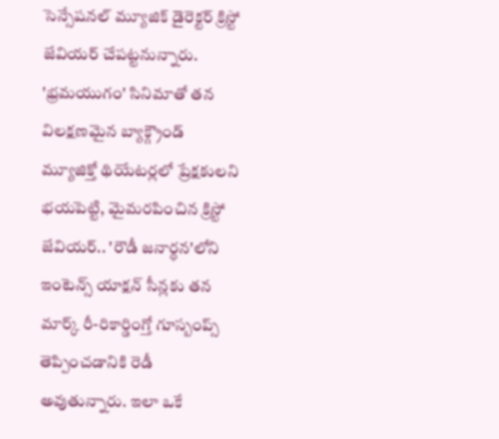సెన్సేషనల్ మ్యూజిక్ డైరెక్టర్ క్రిస్టో జేవియర్ చేపట్టనున్నారు. 'భ్రమయుగం' సినిమాతో తన విలక్షణమైన బ్యాక్గ్రౌండ్ మ్యూజిక్తో థియేటర్లలో ప్రేక్షకులని భయపెట్టి, మైమరపించిన క్రిస్టో జేవియర్.. 'రౌడీ జనార్ధన'లోని ఇంటెన్స్ యాక్షన్ సీన్లకు తన మార్క్ రీ-రికార్డింగ్తో గూస్బంప్స్ తెప్పించడానికి రెడీ అవుతున్నారు. ఇలా ఒకే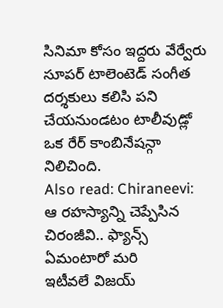సినిమా కోసం ఇద్దరు వేర్వేరు సూపర్ టాలెంటెడ్ సంగీత దర్శకులు కలిసి పని చేయనుండటం టాలీవుడ్లో ఒక రేర్ కాంబినేషన్గా నిలిచింది.
Also read: Chiraneevi: ఆ రహస్యాన్ని చెప్పేసిన చిరంజీవి.. ఫ్యాన్స్ ఏమంటారో మరి
ఇటీవలే విజయ్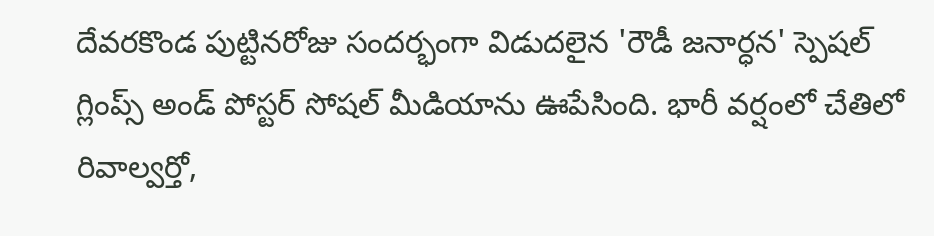దేవరకొండ పుట్టినరోజు సందర్భంగా విడుదలైన 'రౌడీ జనార్ధన' స్పెషల్ గ్లింప్స్ అండ్ పోస్టర్ సోషల్ మీడియాను ఊపేసింది. భారీ వర్షంలో చేతిలో రివాల్వర్తో,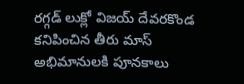రగ్గడ్ లుక్లో విజయ్ దేవరకొండ కనిపించిన తీరు మాస్ అభిమానులకి పూనకాలు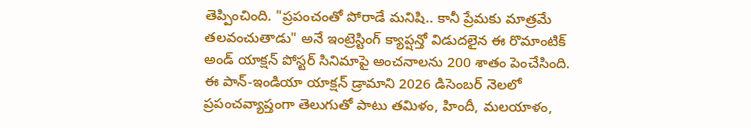తెప్పించింది. "ప్రపంచంతో పోరాడే మనిషి.. కానీ ప్రేమకు మాత్రమే తలవంచుతాడు" అనే ఇంట్రెస్టింగ్ క్యాప్షన్తో విడుదలైన ఈ రొమాంటిక్ అండ్ యాక్షన్ పోస్టర్ సినిమాపై అంచనాలను 200 శాతం పెంచేసింది. ఈ పాన్-ఇండియా యాక్షన్ డ్రామాని 2026 డిసెంబర్ నెలలో ప్రపంచవ్యాప్తంగా తెలుగుతో పాటు తమిళం, హిందీ, మలయాళం,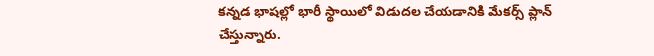కన్నడ భాషల్లో భారీ స్థాయిలో విడుదల చేయడానికి మేకర్స్ ప్లాన్ చేస్తున్నారు.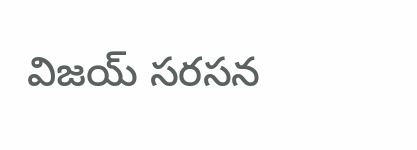విజయ్ సరసన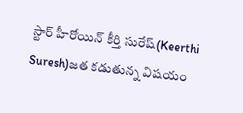స్టార్ హీరోయిన్ కీర్తి సురేష్(Keerthi Suresh)జత కడుతున్న విషయం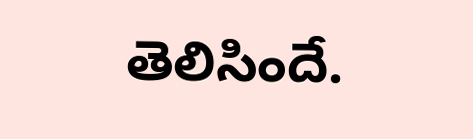తెలిసిందే.